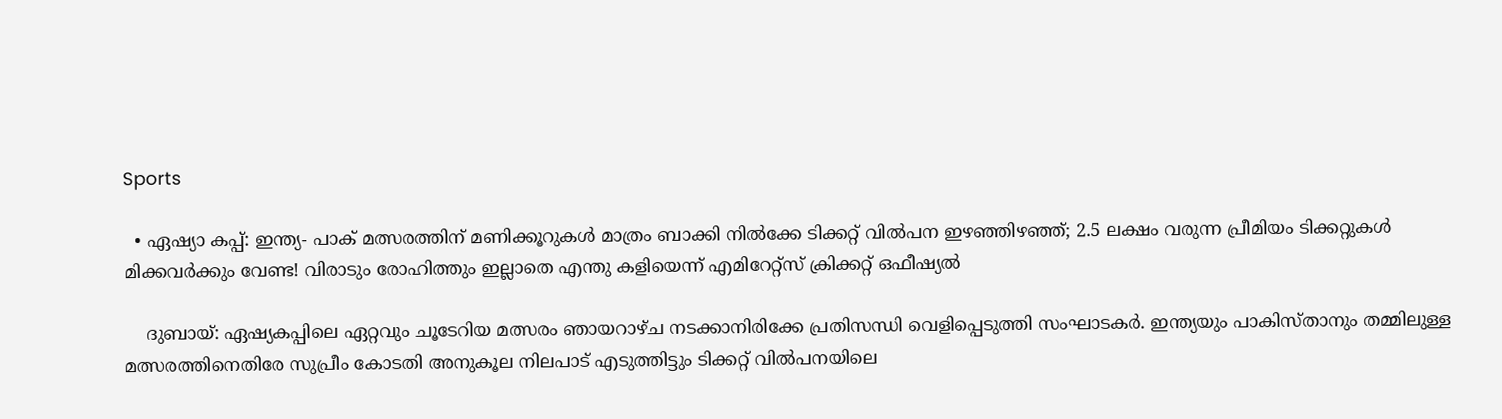Sports

  • ഏഷ്യാ കപ്പ്: ഇന്ത്യ- പാക് മത്സരത്തിന് മണിക്കൂറുകള്‍ മാത്രം ബാക്കി നില്‍ക്കേ ടിക്കറ്റ് വില്‍പന ഇഴഞ്ഞിഴഞ്ഞ്; 2.5 ലക്ഷം വരുന്ന പ്രീമിയം ടിക്കറ്റുകള്‍ മിക്കവര്‍ക്കും വേണ്ട! വിരാടും രോഹിത്തും ഇല്ലാതെ എന്തു കളിയെന്ന് എമിറേറ്റ്‌സ് ക്രിക്കറ്റ് ഒഫീഷ്യല്‍

    ദുബായ്: ഏഷ്യകപ്പിലെ ഏറ്റവും ചൂടേറിയ മത്സരം ഞായറാഴ്ച നടക്കാനിരിക്കേ പ്രതിസന്ധി വെളിപ്പെടുത്തി സംഘാടകര്‍. ഇന്ത്യയും പാകിസ്താനും തമ്മിലുള്ള മത്സരത്തിനെതിരേ സുപ്രീം കോടതി അനുകൂല നിലപാട് എടുത്തിട്ടും ടിക്കറ്റ് വില്‍പനയിലെ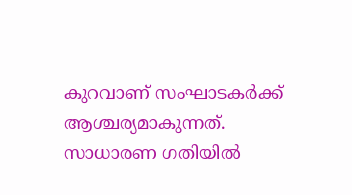കുറവാണ് സംഘാടകര്‍ക്ക് ആശ്ചര്യമാകുന്നത്. സാധാരണ ഗതിയില്‍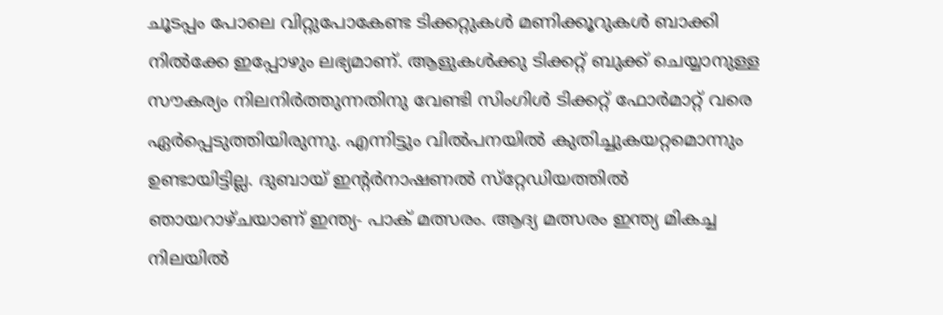ചൂടപ്പം പോലെ വിറ്റുപോകേണ്ട ടിക്കറ്റുകള്‍ മണിക്കൂറുകള്‍ ബാക്കി നില്‍ക്കേ ഇപ്പോഴും ലഭ്യമാണ്. ആളുകള്‍ക്കു ടിക്കറ്റ് ബുക്ക് ചെയ്യാനുള്ള സൗകര്യം നിലനിര്‍ത്തുന്നതിനു വേണ്ടി സിംഗിള്‍ ടിക്കറ്റ് ഫോര്‍മാറ്റ് വരെ ഏര്‍പ്പെടുത്തിയിരുന്നു. എന്നിട്ടും വില്‍പനയില്‍ കുതിച്ചുകയറ്റമൊന്നും ഉണ്ടായിട്ടില്ല. ദുബായ് ഇന്റര്‍നാഷണല്‍ സ്‌റ്റേഡിയത്തില്‍ ഞായറാഴ്ചയാണ് ഇന്ത്യ- പാക് മത്സരം. ആദ്യ മത്സരം ഇന്ത്യ മികച്ച നിലയില്‍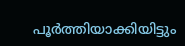പൂര്‍ത്തിയാക്കിയിട്ടും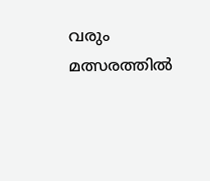വരും മത്സരത്തില്‍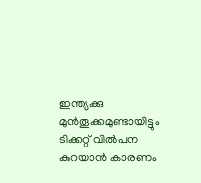ഇന്ത്യക്കു മുന്‍തൂക്കമുണ്ടായിട്ടും ടിക്കറ്റ് വില്‍പന കുറയാന്‍ കാരണം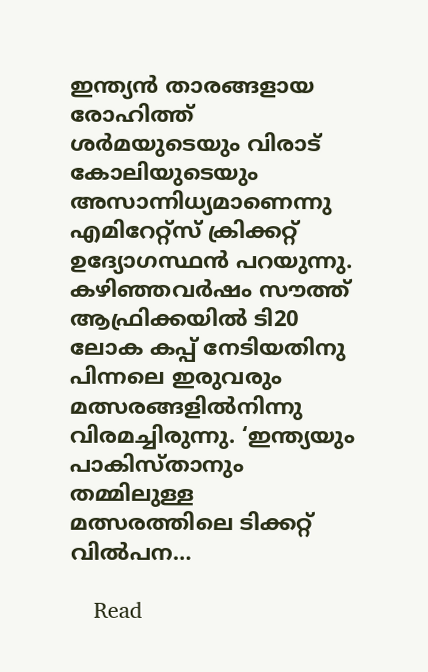ഇന്ത്യന്‍ താരങ്ങളായ രോഹിത്ത് ശര്‍മയുടെയും വിരാട് കോലിയുടെയും അസാന്നിധ്യമാണെന്നു എമിറേറ്റ്‌സ് ക്രിക്കറ്റ് ഉദ്യോഗസ്ഥന്‍ പറയുന്നു. കഴിഞ്ഞവര്‍ഷം സൗത്ത് ആഫ്രിക്കയില്‍ ടി20 ലോക കപ്പ് നേടിയതിനു പിന്നലെ ഇരുവരും മത്സരങ്ങളില്‍നിന്നു വിരമച്ചിരുന്നു. ‘ഇന്ത്യയും പാകിസ്താനും തമ്മിലുള്ള മത്സരത്തിലെ ടിക്കറ്റ് വില്‍പന…

    Read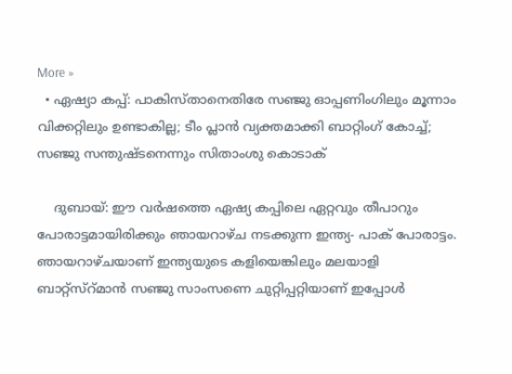More »
  • ഏഷ്യാ കപ്പ്: പാകിസ്താനെതിരേ സഞ്ജു ഓപ്പണിംഗിലും മൂന്നാം വിക്കറ്റിലും ഉണ്ടാകില്ല; ടീം പ്ലാന്‍ വ്യക്തമാക്കി ബാറ്റിംഗ് കോച്ച്; സഞ്ജു സന്തുഷ്ടനെന്നും സിതാംശു കൊടാക്

    ദുബായ്: ഈ വര്‍ഷത്തെ ഏഷ്യ കപ്പിലെ ഏറ്റവും തീപാറും പോരാട്ടമായിരിക്കും ഞായറാഴ്ച നടക്കുന്ന ഇന്ത്യ- പാക് പോരാട്ടം. ഞായറാഴ്ചയാണ് ഇന്ത്യയുടെ കളിയെങ്കിലും മലയാളി ബാറ്റ്‌സ്‌റ്മാന്‍ സഞ്ജു സാംസണെ ചുറ്റിപ്പറ്റിയാണ് ഇപ്പോള്‍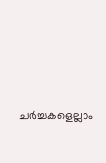ചര്‍ച്ചകളെല്ലാം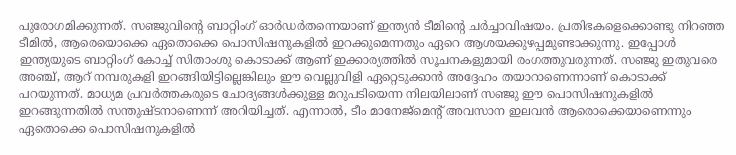പുരോഗമിക്കുന്നത്. സഞ്ജുവിന്റെ ബാറ്റിംഗ് ഓര്‍ഡര്‍തന്നെയാണ് ഇന്ത്യന്‍ ടീമിന്റെ ചര്‍ച്ചാവിഷയം. പ്രതിഭകളെക്കൊണ്ടു നിറഞ്ഞ ടീമില്‍, ആരെയൊക്കെ ഏതൊക്കെ പൊസിഷനുകളില്‍ ഇറക്കുമെന്നതും ഏറെ ആശയക്കുഴപ്പമുണ്ടാക്കുന്നു. ഇപ്പോള്‍ ഇന്ത്യയുടെ ബാറ്റിംഗ് കോച്ച് സിതാംശു കൊടാക്ക് ആണ് ഇക്കാര്യത്തില്‍ സൂചനകളുമായി രംഗത്തുവരുന്നത്. സഞ്ജു ഇതുവരെ അഞ്ച്, ആറ് നമ്പരുകളി ഇറങ്ങിയിട്ടില്ലെങ്കിലും ഈ വെല്ലുവിളി ഏറ്റെടുക്കാന്‍ അദ്ദേഹം തയാറാണെന്നാണ് കൊടാക്ക് പറയുന്നത്. മാധ്യമ പ്രവര്‍ത്തകരുടെ ചോദ്യങ്ങള്‍ക്കുള്ള മറുപടിയെന്ന നിലയിലാണ് സഞ്ജു ഈ പൊസിഷനുകളില്‍ ഇറങ്ങുന്നതില്‍ സന്തുഷ്ടനാണെന്ന് അറിയിച്ചത്. എന്നാല്‍, ടീം മാനേജ്‌മെന്റ് അവസാന ഇലവന്‍ ആരൊക്കെയാണെന്നും ഏതൊക്കെ പൊസിഷനുകളില്‍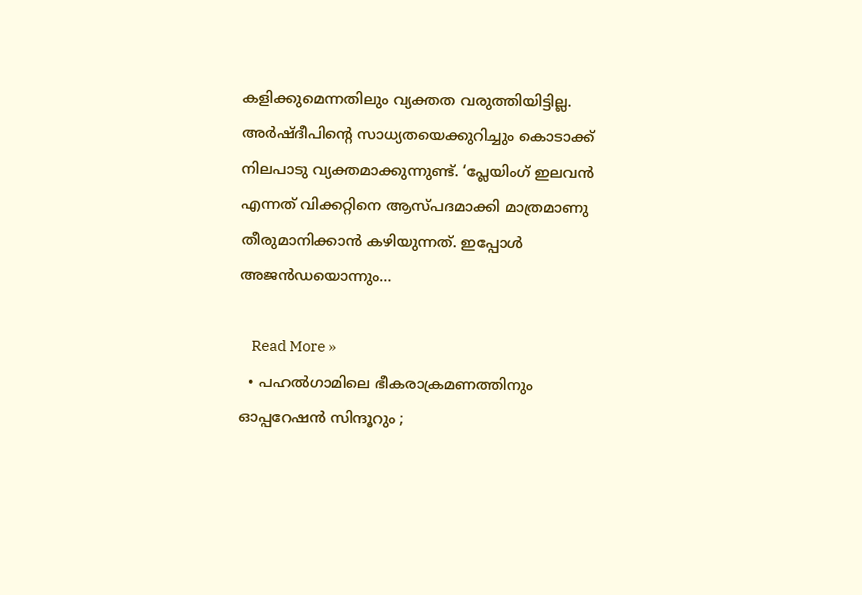കളിക്കുമെന്നതിലും വ്യക്തത വരുത്തിയിട്ടില്ല. അര്‍ഷ്ദീപിന്റെ സാധ്യതയെക്കുറിച്ചും കൊടാക്ക് നിലപാടു വ്യക്തമാക്കുന്നുണ്ട്. ‘പ്ലേയിംഗ് ഇലവന്‍ എന്നത് വിക്കറ്റിനെ ആസ്പദമാക്കി മാത്രമാണു തീരുമാനിക്കാന്‍ കഴിയുന്നത്. ഇപ്പോള്‍ അജന്‍ഡയൊന്നും…

    Read More »
  • പഹല്‍ഗാമിലെ ഭീകരാക്രമണത്തിനും ഓപ്പറേഷന്‍ സിന്ദൂറും ;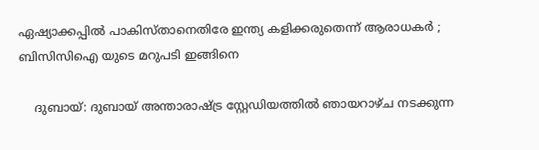ഏഷ്യാക്കപ്പില്‍ പാകിസ്താനെതിരേ ഇന്ത്യ കളിക്കരുതെന്ന് ആരാധകര്‍ ; ബിസിസിഐ യുടെ മറുപടി ഇങ്ങിനെ

    ദുബായ്: ദുബായ് അന്താരാഷ്ട്ര സ്റ്റേഡിയത്തില്‍ ഞായറാഴ്ച നടക്കുന്ന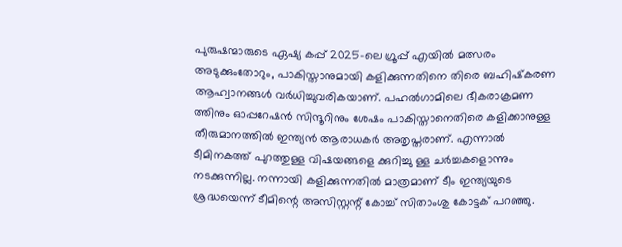പുരുഷന്മാരുടെ ഏഷ്യ കപ്പ് 2025-ലെ ഗ്രൂപ്പ് എയില്‍ മത്സരം അടുക്കുംതോറും, പാകിസ്താനുമായി കളിക്കുന്നതിനെ തിരെ ബഹിഷ്‌കരണ ആഹ്വാനങ്ങള്‍ വര്‍ധിച്ചുവരികയാണ്. പഹല്‍ഗാമിലെ ഭീകരാക്രമണ ത്തിനും ഓപ്പറേഷന്‍ സിന്ദൂറിനും ശേഷം പാകിസ്താനെതിരെ കളിക്കാനുള്ള തീരുമാനത്തില്‍ ഇന്ത്യന്‍ ആരാധകര്‍ അതൃപ്തരാണ്. എന്നാല്‍ ടീമിനകത്ത് പുറത്തുള്ള വിഷയങ്ങളെ ക്കുറിച്ചു ള്ള ചര്‍ച്ചകളൊന്നും നടക്കുന്നില്ല. നന്നായി കളിക്കുന്നതില്‍ മാത്രമാണ് ടീം ഇന്ത്യയുടെ ശ്രദ്ധയെന്ന് ടീമിന്റെ അസിസ്റ്റന്റ് കോച്ച് സിതാംശു കോട്ടക് പറഞ്ഞു.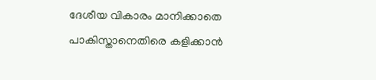ദേശീയ വികാരം മാനിക്കാതെ പാകിസ്താനെതിരെ കളിക്കാന്‍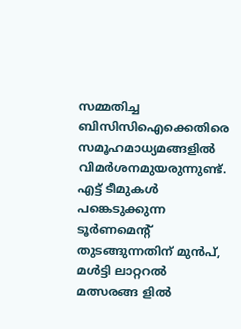സമ്മതിച്ച ബിസിസിഐക്കെതിരെ സമൂഹമാധ്യമങ്ങളില്‍ വിമര്‍ശനമുയരുന്നുണ്ട്. എട്ട് ടീമുകള്‍ പങ്കെടുക്കുന്ന ടൂര്‍ണമെന്റ് തുടങ്ങുന്നതിന് മുന്‍പ്, മള്‍ട്ടി ലാറ്ററല്‍ മത്സരങ്ങ ളില്‍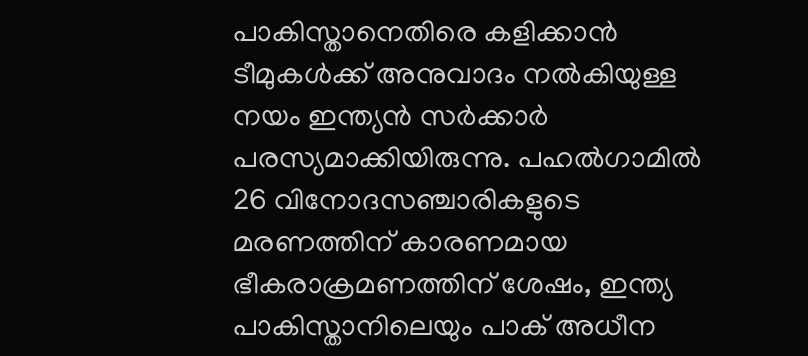പാകിസ്താനെതിരെ കളിക്കാന്‍ ടീമുകള്‍ക്ക് അനുവാദം നല്‍കിയുള്ള നയം ഇന്ത്യന്‍ സര്‍ക്കാര്‍ പരസ്യമാക്കിയിരുന്നു. പഹല്‍ഗാമില്‍ 26 വിനോദസഞ്ചാരികളുടെ മരണത്തിന് കാരണമായ ഭീകരാക്രമണത്തിന് ശേഷം, ഇന്ത്യ പാകിസ്താനിലെയും പാക് അധീന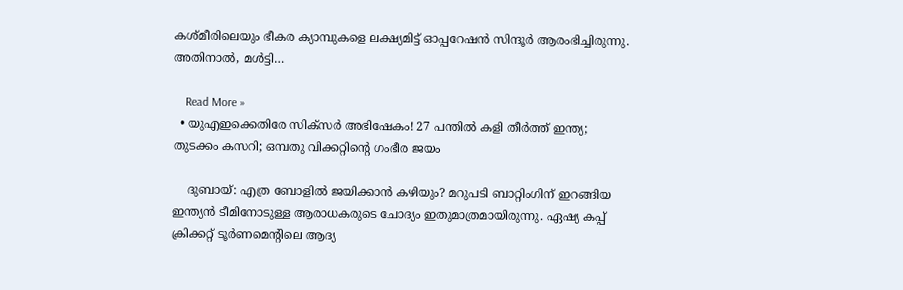കശ്മീരിലെയും ഭീകര ക്യാമ്പുകളെ ലക്ഷ്യമിട്ട് ഓപ്പറേഷന്‍ സിന്ദൂര്‍ ആരംഭിച്ചിരുന്നു. അതിനാല്‍, മള്‍ട്ടി…

    Read More »
  • യുഎഇക്കെതിരേ സിക്‌സര്‍ അഭിഷേകം! 27 പന്തില്‍ കളി തീര്‍ത്ത് ഇന്ത്യ; തുടക്കം കസറി; ഒമ്പതു വിക്കറ്റിന്റെ ഗംഭീര ജയം

    ദുബായ്: എത്ര ബോളില്‍ ജയിക്കാന്‍ കഴിയും? മറുപടി ബാറ്റിംഗിന് ഇറങ്ങിയ ഇന്ത്യന്‍ ടീമിനോടുള്ള ആരാധകരുടെ ചോദ്യം ഇതുമാത്രമായിരുന്നു. ഏഷ്യ കപ്പ് ക്രിക്കറ്റ് ടൂര്‍ണമെന്റിലെ ആദ്യ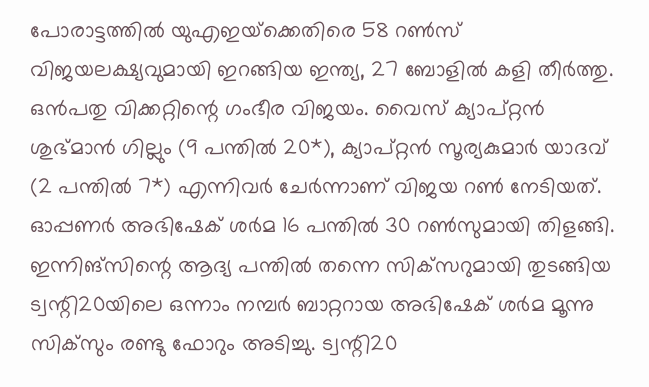പോരാട്ടത്തില്‍ യുഎഇയ്‌ക്കെതിരെ 58 റണ്‍സ് വിജയലക്ഷ്യവുമായി ഇറങ്ങിയ ഇന്ത്യ, 27 ബോളില്‍ കളി തീര്‍ത്തു. ഒന്‍പതു വിക്കറ്റിന്റെ ഗംഭീര വിജയം. വൈസ് ക്യാപ്റ്റന്‍ ശുഭ്മാന്‍ ഗില്ലും (9 പന്തില്‍ 20*), ക്യാപ്റ്റന്‍ സൂര്യകുമാര്‍ യാദവ് (2 പന്തില്‍ 7*) എന്നിവര്‍ ചേര്‍ന്നാണ് വിജയ റണ്‍ നേടിയത്. ഓപ്പണര്‍ അഭിഷേക് ശര്‍മ 16 പന്തില്‍ 30 റണ്‍സുമായി തിളങ്ങി. ഇന്നിങ്‌സിന്റെ ആദ്യ പന്തില്‍ തന്നെ സിക്‌സറുമായി തുടങ്ങിയ ട്വന്റി20യിലെ ഒന്നാം നമ്പര്‍ ബാറ്ററായ അഭിഷേക് ശര്‍മ മൂന്നു സിക്‌സും രണ്ടു ഫോറും അടിച്ചു. ട്വന്റി20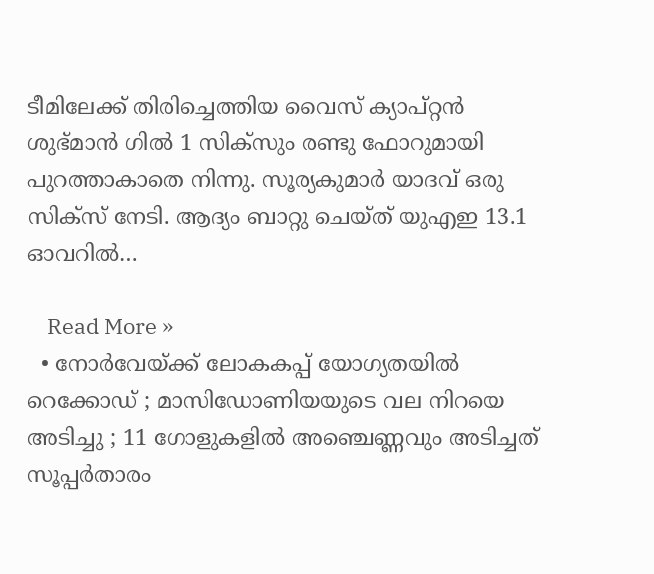ടീമിലേക്ക് തിരിച്ചെത്തിയ വൈസ് ക്യാപ്റ്റന്‍ ശുഭ്മാന്‍ ഗില്‍ 1 സിക്‌സും രണ്ടു ഫോറുമായി പുറത്താകാതെ നിന്നു. സൂര്യകുമാര്‍ യാദവ് ഒരു സിക്‌സ് നേടി. ആദ്യം ബാറ്റു ചെയ്ത് യുഎഇ 13.1 ഓവറില്‍…

    Read More »
  • നോര്‍വേയ്ക്ക് ലോകകപ്പ് യോഗ്യതയില്‍ റെക്കോഡ് ; മാസിഡോണിയയുടെ വല നിറയെ അടിച്ചു ; 11 ഗോളുകളില്‍ അഞ്ചെണ്ണവും അടിച്ചത് സൂപ്പര്‍താരം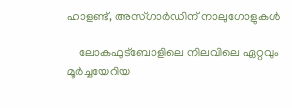ഹാളണ്ട്, അസ്ഗാര്‍ഡിന് നാലുഗോളുകള്‍

    ലോകഫുട്ബോളിലെ നിലവിലെ ഏറ്റവും മൂര്‍ച്ചയേറിയ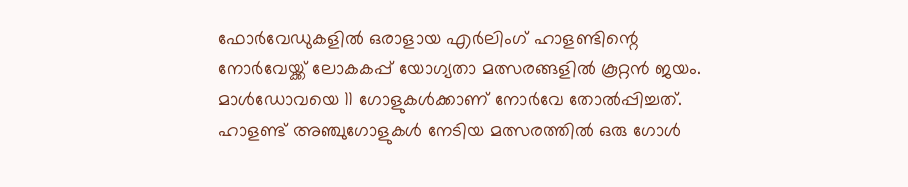ഫോര്‍വേഡുകളില്‍ ഒരാളായ എര്‍ലിംഗ് ഹാളണ്ടിന്റെ നോര്‍വേയ്ക്ക് ലോകകപ്പ് യോഗ്യതാ മത്സരങ്ങളില്‍ കൂറ്റന്‍ ജയം. മാള്‍ഡോവയെ 11 ഗോളുകള്‍ക്കാണ് നോര്‍വേ തോല്‍പ്പിച്ചത്. ഹാളണ്ട് അഞ്ചുഗോളുകള്‍ നേടിയ മത്സരത്തില്‍ ഒരു ഗോള്‍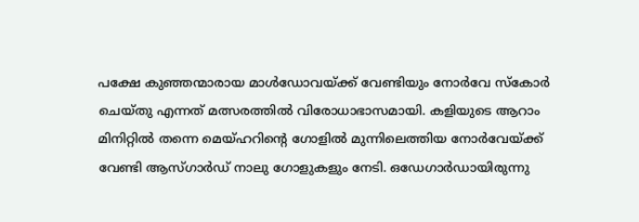പക്ഷേ കുഞ്ഞന്മാരായ മാള്‍ഡോവയ്ക്ക് വേണ്ടിയും നോര്‍വേ സ്‌കോര്‍ ചെയ്തു എന്നത് മത്സരത്തില്‍ വിരോധാഭാസമായി. കളിയുടെ ആറാം മിനിറ്റില്‍ തന്നെ മെയ്ഹറിന്റെ ഗോളില്‍ മുന്നിലെത്തിയ നോര്‍വേയ്ക്ക് വേണ്ടി ആസ്ഗാര്‍ഡ് നാലു ഗോളുകളും നേടി. ഒഡേഗാര്‍ഡായിരുന്നു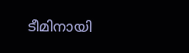ടീമിനായി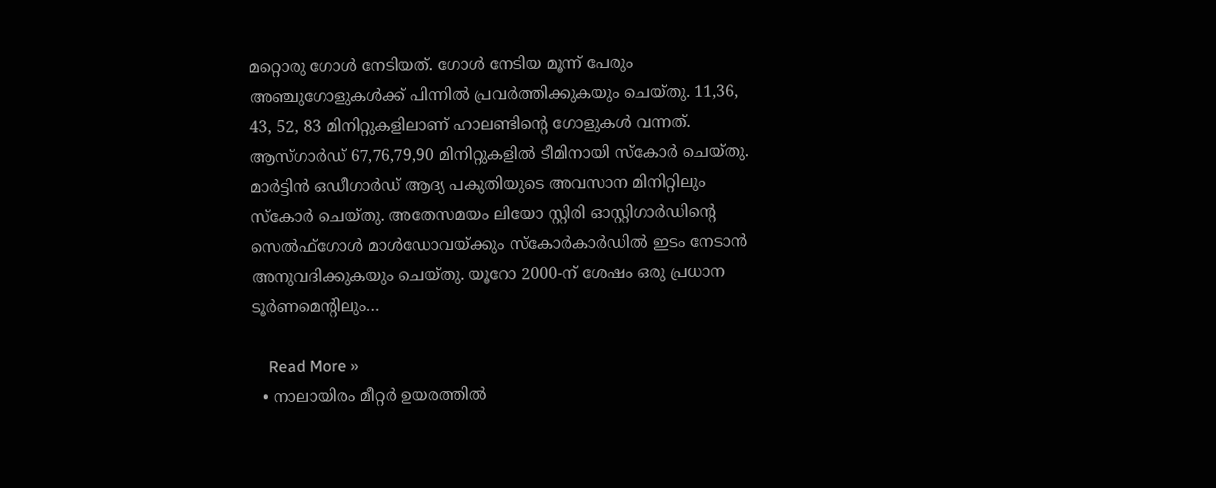മറ്റൊരു ഗോള്‍ നേടിയത്. ഗോള്‍ നേടിയ മൂന്ന് പേരും അഞ്ചുഗോളുകള്‍ക്ക് പിന്നില്‍ പ്രവര്‍ത്തിക്കുകയും ചെയ്തു. 11,36, 43, 52, 83 മിനിറ്റുകളിലാണ് ഹാലണ്ടിന്റെ ഗോളുകള്‍ വന്നത്. ആസ്ഗാര്‍ഡ് 67,76,79,90 മിനിറ്റുകളില്‍ ടീമിനായി സ്‌കോര്‍ ചെയ്തു. മാര്‍ട്ടിന്‍ ഒഡീഗാര്‍ഡ് ആദ്യ പകുതിയുടെ അവസാന മിനിറ്റിലും സ്‌കോര്‍ ചെയ്തു. അതേസമയം ലിയോ സ്റ്റിരി ഓസ്റ്റിഗാര്‍ഡിന്റെ സെല്‍ഫ്ഗോള്‍ മാള്‍ഡോവയ്ക്കും സ്‌കോര്‍കാര്‍ഡില്‍ ഇടം നേടാന്‍ അനുവദിക്കുകയും ചെയ്തു. യൂറോ 2000-ന് ശേഷം ഒരു പ്രധാന ടൂര്‍ണമെന്റിലും…

    Read More »
  • നാലായിരം മീറ്റര്‍ ഉയരത്തില്‍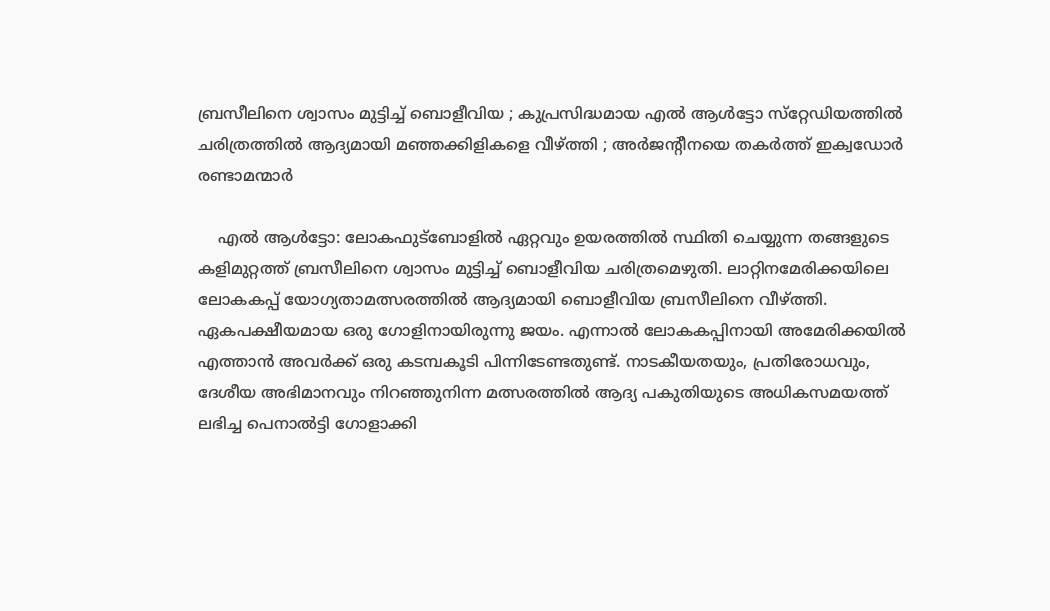ബ്രസീലിനെ ശ്വാസം മുട്ടിച്ച് ബൊളീവിയ ; കുപ്രസിദ്ധമായ എല്‍ ആള്‍ട്ടോ സ്‌റ്റേഡിയത്തില്‍ ചരിത്രത്തില്‍ ആദ്യമായി മഞ്ഞക്കിളികളെ വീഴ്ത്തി ; അര്‍ജന്റീനയെ തകര്‍ത്ത് ഇക്വഡോര്‍ രണ്ടാമന്മാര്‍

    എല്‍ ആള്‍ട്ടോ: ലോകഫുട്‌ബോളില്‍ ഏറ്റവും ഉയരത്തില്‍ സ്ഥിതി ചെയ്യുന്ന തങ്ങളുടെ കളിമുറ്റത്ത് ബ്രസീലിനെ ശ്വാസം മുട്ടിച്ച് ബൊളീവിയ ചരിത്രമെഴുതി. ലാറ്റിനമേരിക്കയിലെ ലോകകപ്പ് യോഗ്യതാമത്സരത്തില്‍ ആദ്യമായി ബൊളീവിയ ബ്രസീലിനെ വീഴ്ത്തി. ഏകപക്ഷീയമായ ഒരു ഗോളിനായിരുന്നു ജയം. എന്നാല്‍ ലോകകപ്പിനായി അമേരിക്കയില്‍ എത്താന്‍ അവര്‍ക്ക് ഒരു കടമ്പകൂടി പിന്നിടേണ്ടതുണ്ട്. നാടകീയതയും, പ്രതിരോധവും, ദേശീയ അഭിമാനവും നിറഞ്ഞുനിന്ന മത്സരത്തില്‍ ആദ്യ പകുതിയുടെ അധികസമയത്ത് ലഭിച്ച പെനാല്‍ട്ടി ഗോളാക്കി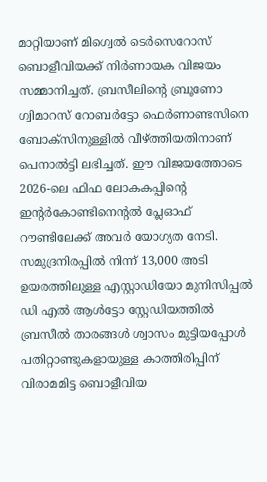മാറ്റിയാണ് മിഗ്വെല്‍ ടെര്‍സെറോസ് ബൊളീവിയക്ക് നിര്‍ണായക വിജയം സമ്മാനിച്ചത്. ബ്രസീലിന്റെ ബ്രൂണോ ഗ്വിമാറസ് റോബര്‍ട്ടോ ഫെര്‍ണാണ്ടസിനെ ബോക്‌സിനുള്ളില്‍ വീഴ്ത്തിയതിനാണ് പെനാല്‍ട്ടി ലഭിച്ചത്. ഈ വിജയത്തോടെ 2026-ലെ ഫിഫ ലോകകപ്പിന്റെ ഇന്റര്‍കോണ്ടിനെന്റല്‍ പ്ലേഓഫ് റൗണ്ടിലേക്ക് അവര്‍ യോഗ്യത നേടി. സമുദ്രനിരപ്പില്‍ നിന്ന് 13,000 അടി ഉയരത്തിലുള്ള എസ്റ്റാഡിയോ മുനിസിപ്പല്‍ ഡി എല്‍ ആള്‍ട്ടോ സ്റ്റേഡിയത്തില്‍ ബ്രസീല്‍ താരങ്ങള്‍ ശ്വാസം മുട്ടിയപ്പോള്‍ പതിറ്റാണ്ടുകളായുള്ള കാത്തിരിപ്പിന് വിരാമമിട്ട ബൊളീവിയ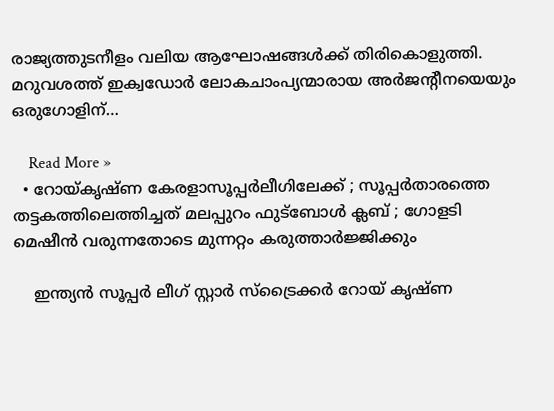രാജ്യത്തുടനീളം വലിയ ആഘോഷങ്ങള്‍ക്ക് തിരികൊളുത്തി. മറുവശത്ത് ഇക്വഡോര്‍ ലോകചാംപ്യന്മാരായ അര്‍ജന്റീനയെയും ഒരുഗോളിന്…

    Read More »
  • റോയ്കൃഷ്ണ കേരളാസൂപ്പര്‍ലീഗിലേക്ക് ; സൂപ്പര്‍താരത്തെ തട്ടകത്തിലെത്തിച്ചത് മലപ്പുറം ഫുട്‌ബോള്‍ ക്ലബ് ; ഗോളടി മെഷീന്‍ വരുന്നതോടെ മുന്നറ്റം കരുത്താര്‍ജ്ജിക്കും

    ഇന്ത്യന്‍ സൂപ്പര്‍ ലീഗ് സ്റ്റാര്‍ സ്‌ട്രൈക്കര്‍ റോയ് കൃഷ്ണ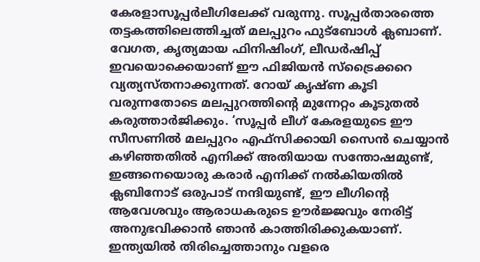കേരളാസൂപ്പര്‍ലീഗിലേക്ക് വരുന്നു. സൂപ്പര്‍താരത്തെ തട്ടകത്തിലെത്തിച്ചത് മലപ്പുറം ഫുട്‌ബോള്‍ ക്ലബാണ്. വേഗത, കൃത്യമായ ഫിനിഷിംഗ്, ലീഡര്‍ഷിപ്പ് ഇവയൊക്കെയാണ് ഈ ഫിജിയന്‍ സ്‌ട്രൈക്കറെ വ്യത്യസ്തനാക്കുന്നത്. റോയ് കൃഷ്ണ കൂടി വരുന്നതോടെ മലപ്പുറത്തിന്റെ മുന്നേറ്റം കൂടുതല്‍ കരുത്താര്‍ജിക്കും. ‘സൂപ്പര്‍ ലീഗ് കേരളയുടെ ഈ സീസണില്‍ മലപ്പുറം എഫ്സിക്കായി സൈന്‍ ചെയ്യാന്‍ കഴിഞ്ഞതില്‍ എനിക്ക് അതിയായ സന്തോഷമുണ്ട്, ഇങ്ങനെയൊരു കരാര്‍ എനിക്ക് നല്‍കിയതില്‍ ക്ലബിനോട് ഒരുപാട് നന്ദിയുണ്ട്, ഈ ലീഗിന്റെ ആവേശവും ആരാധകരുടെ ഊര്‍ജ്ജവും നേരിട്ട് അനുഭവിക്കാന്‍ ഞാന്‍ കാത്തിരിക്കുകയാണ്. ഇന്ത്യയില്‍ തിരിച്ചെത്താനും വളരെ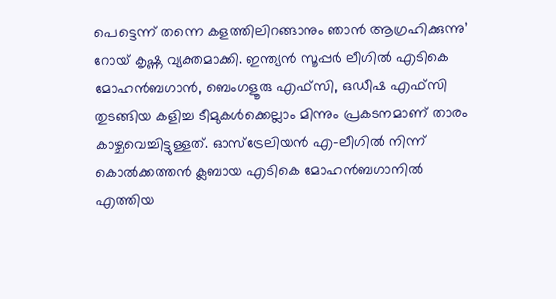പെട്ടെന്ന് തന്നെ കളത്തിലിറങ്ങാനും ഞാന്‍ ആഗ്രഹിക്കുന്നു’ റോയ് കൃഷ്ണ വ്യക്തമാക്കി. ഇന്ത്യന്‍ സൂപ്പര്‍ ലീഗില്‍ എടികെ മോഹന്‍ബഗാന്‍, ബെംഗളൂരു എഫ്സി, ഒഡീഷ എഫ്സി തുടങ്ങിയ കളിച്ച ടീമുകള്‍ക്കെല്ലാം മിന്നും പ്രകടനമാണ് താരം കാഴ്ചവെച്ചിട്ടുള്ളത്. ഓസ്‌ട്രേലിയന്‍ എ-ലീഗില്‍ നിന്ന് കൊല്‍ക്കത്തന്‍ ക്ലബായ എടികെ മോഹന്‍ബഗാനില്‍ എത്തിയ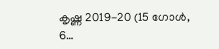കൃഷ്ണ 2019-20 (15 ഗോള്‍, 6…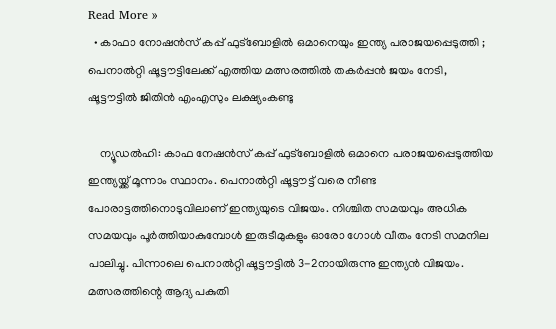Read More »
  • കാഫാ നോഷന്‍സ് കപ്പ് ഫുട്‌ബോളില്‍ ഒമാനെയും ഇന്ത്യ പരാജയപ്പെടുത്തി ; പെനാല്‍റ്റി ഷൂട്ടൗട്ടിലേക്ക് എത്തിയ മത്സരത്തില്‍ തകര്‍പ്പന്‍ ജയം നേടി, ഷൂട്ടൗട്ടില്‍ ജിതിന്‍ എംഎസും ലക്ഷ്യംകണ്ടു

    ന്യൂഡല്‍ഹി: കാഫ നേഷന്‍സ് കപ്പ് ഫുട്‌ബോളില്‍ ഒമാനെ പരാജയപ്പെടുത്തിയ ഇന്ത്യയ്ക്ക് മൂന്നാം സ്ഥാനം. പെനാല്‍റ്റി ഷൂട്ടൗട്ട് വരെ നീണ്ട പോരാട്ടത്തിനൊടുവിലാണ് ഇന്ത്യയുടെ വിജയം. നിശ്ചിത സമയവും അധിക സമയവും പൂര്‍ത്തിയാകുമ്പോള്‍ ഇരുടീമുകളും ഓരോ ഗോള്‍ വീതം നേടി സമനില പാലിച്ചു. പിന്നാലെ പെനാല്‍റ്റി ഷൂട്ടൗട്ടില്‍ 3-2നായിരുന്നു ഇന്ത്യന്‍ വിജയം. മത്സരത്തിന്റെ ആദ്യ പകുതി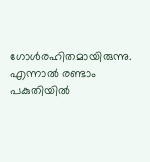ഗോള്‍രഹിതമായിരുന്നു. എന്നാല്‍ രണ്ടാം പകുതിയില്‍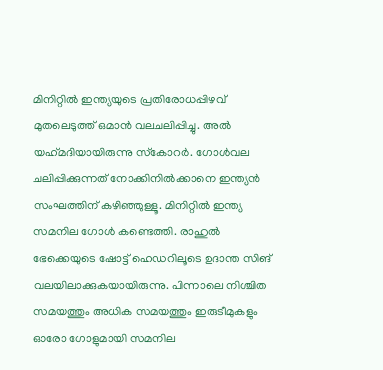മിനിറ്റില്‍ ഇന്ത്യയുടെ പ്രതിരോധപ്പിഴവ് മുതലെടുത്ത് ഒമാന്‍ വലചലിപ്പിച്ചു. അല്‍ യഹ്‌മദിയായിരുന്നു സ്‌കോറര്‍. ഗോള്‍വല ചലിപ്പിക്കുന്നത് നോക്കിനില്‍ക്കാനെ ഇന്ത്യന്‍ സംഘത്തിന് കഴിഞ്ഞുള്ളൂ. മിനിറ്റില്‍ ഇന്ത്യ സമനില ഗോള്‍ കണ്ടെത്തി. രാഹുല്‍ ഭേക്കെയുടെ ഷോട്ട് ഹെഡറിലൂടെ ഉദാന്ത സിങ് വലയിലാക്കുകയായിരുന്നു. പിന്നാലെ നിശ്ചിത സമയത്തും അധിക സമയത്തും ഇരുടീമുകളും ഓരോ ഗോളുമായി സമനില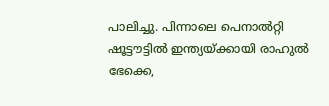പാലിച്ചു. പിന്നാലെ പെനാല്‍റ്റി ഷൂട്ടൗട്ടില്‍ ഇന്ത്യയ്ക്കായി രാഹുല്‍ ഭേക്കെ,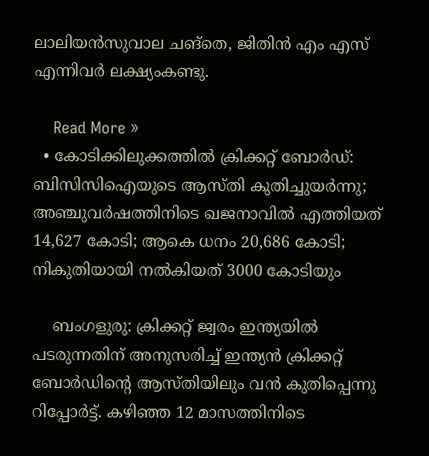ലാലിയന്‍സുവാല ചങ്തെ, ജിതിന്‍ എം എസ് എന്നിവര്‍ ലക്ഷ്യംകണ്ടു.

    Read More »
  • കോടിക്കിലുക്കത്തില്‍ ക്രിക്കറ്റ് ബോര്‍ഡ്: ബിസിസിഐയുടെ ആസ്തി കുതിച്ചുയര്‍ന്നു; അഞ്ചുവര്‍ഷത്തിനിടെ ഖജനാവില്‍ എത്തിയത് 14,627 കോടി; ആകെ ധനം 20,686 കോടി; നികുതിയായി നല്‍കിയത് 3000 കോടിയും

    ബംഗളുരു: ക്രിക്കറ്റ് ജ്വരം ഇന്ത്യയില്‍ പടരുന്നതിന് അനുസരിച്ച് ഇന്ത്യന്‍ ക്രിക്കറ്റ് ബോര്‍ഡിന്റെ ആസ്തിയിലും വന്‍ കുതിപ്പെന്നു റിപ്പോര്‍ട്ട്. കഴിഞ്ഞ 12 മാസത്തിനിടെ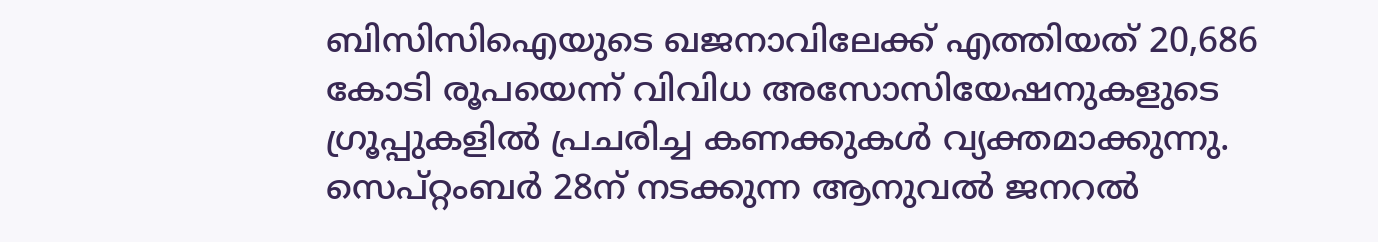ബിസിസിഐയുടെ ഖജനാവിലേക്ക് എത്തിയത് 20,686 കോടി രൂപയെന്ന് വിവിധ അസോസിയേഷനുകളുടെ ഗ്രൂപ്പുകളില്‍ പ്രചരിച്ച കണക്കുകള്‍ വ്യക്തമാക്കുന്നു. സെപ്റ്റംബര്‍ 28ന് നടക്കുന്ന ആനുവല്‍ ജനറല്‍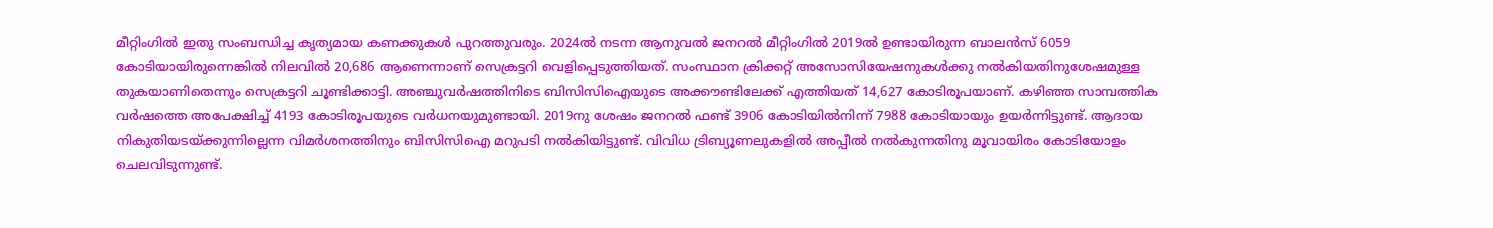മീറ്റിംഗില്‍ ഇതു സംബന്ധിച്ച കൃത്യമായ കണക്കുകള്‍ പുറത്തുവരും. 2024ല്‍ നടന്ന ആനുവല്‍ ജനറല്‍ മീറ്റിംഗില്‍ 2019ല്‍ ഉണ്ടായിരുന്ന ബാലന്‍സ് 6059 കോടിയായിരുന്നെങ്കില്‍ നിലവില്‍ 20,686 ആണെന്നാണ് സെക്രട്ടറി വെളിപ്പെടുത്തിയത്. സംസ്ഥാന ക്രിക്കറ്റ് അസോസിയേഷനുകള്‍ക്കു നല്‍കിയതിനുശേഷമുള്ള തുകയാണിതെന്നും സെക്രട്ടറി ചൂണ്ടിക്കാട്ടി. അഞ്ചുവര്‍ഷത്തിനിടെ ബിസിസിഐയുടെ അക്കൗണ്ടിലേക്ക് എത്തിയത് 14,627 കോടിരൂപയാണ്. കഴിഞ്ഞ സാമ്പത്തിക വര്‍ഷത്തെ അപേക്ഷിച്ച് 4193 കോടിരൂപയുടെ വര്‍ധനയുമുണ്ടായി. 2019നു ശേഷം ജനറല്‍ ഫണ്ട് 3906 കോടിയില്‍നിന്ന് 7988 കോടിയായും ഉയര്‍ന്നിട്ടുണ്ട്. ആദായ നികുതിയടയ്ക്കുന്നില്ലെന്ന വിമര്‍ശനത്തിനും ബിസിസിഐ മറുപടി നല്‍കിയിട്ടുണ്ട്. വിവിധ ട്രിബ്യൂണലുകളില്‍ അപ്പീല്‍ നല്‍കുന്നതിനു മൂവായിരം കോടിയോളം ചെലവിടുന്നുണ്ട്.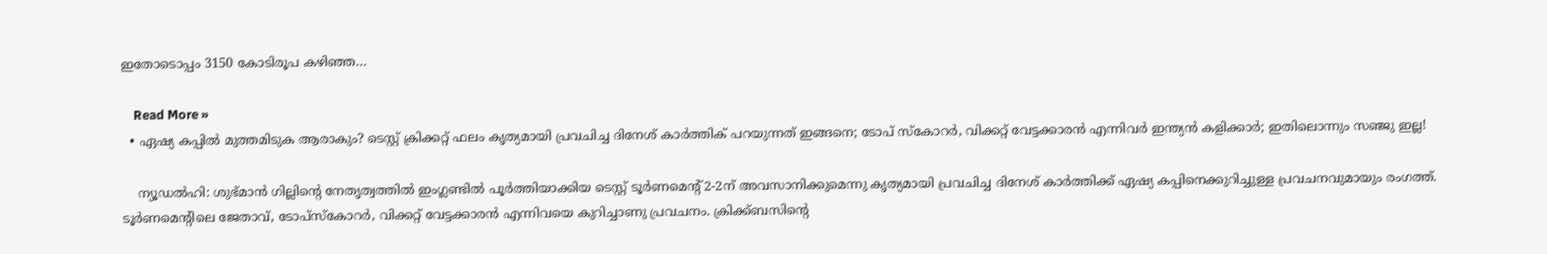ഇതോടൊപ്പം 3150 കോടിരൂപ കഴിഞ്ഞ…

    Read More »
  • ഏഷ്യ കപ്പില്‍ മുത്തമിടുക ആരാകും? ടെസ്റ്റ് ക്രിക്കറ്റ് ഫലം കൃത്യമായി പ്രവചിച്ച ദിനേശ് കാര്‍ത്തിക് പറയുന്നത് ഇങ്ങനെ; ടോപ് സ്‌കോറര്‍, വിക്കറ്റ് വേട്ടക്കാരന്‍ എന്നിവര്‍ ഇന്ത്യന്‍ കളിക്കാര്‍; ഇതിലൊന്നും സഞ്ജു ഇല്ല!

    ന്യൂഡല്‍ഹി: ശുഭ്മാന്‍ ഗില്ലിന്റെ നേതൃത്വത്തില്‍ ഇംഗ്ലണ്ടില്‍ പൂര്‍ത്തിയാക്കിയ ടെസ്റ്റ് ടൂര്‍ണമെന്റ് 2-2ന് അവസാനിക്കുമെന്നു കൃത്യമായി പ്രവചിച്ച ദിനേശ് കാര്‍ത്തിക്ക് ഏഷ്യ കപ്പിനെക്കുറിച്ചുള്ള പ്രവചനവുമായും രംഗത്ത്. ടൂര്‍ണമെന്റിലെ ജേതാവ്, ടോപ്സ്‌കോറര്‍, വിക്കറ്റ് വേട്ടക്കാരന്‍ എന്നിവയെ കുറിച്ചാണു പ്രവചനം. ക്രിക്ക്ബസിന്റെ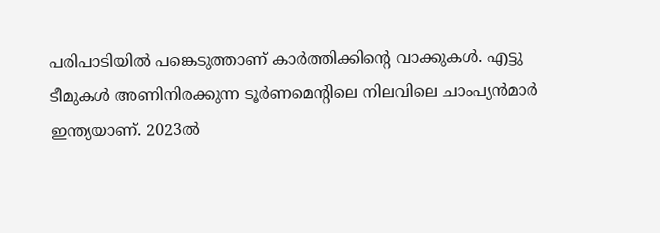പരിപാടിയില്‍ പങ്കെടുത്താണ് കാര്‍ത്തിക്കിന്റെ വാക്കുകള്‍. എട്ടു ടീമുകള്‍ അണിനിരക്കുന്ന ടൂര്‍ണമെന്റിലെ നിലവിലെ ചാംപ്യന്‍മാര്‍ ഇന്ത്യയാണ്. 2023ല്‍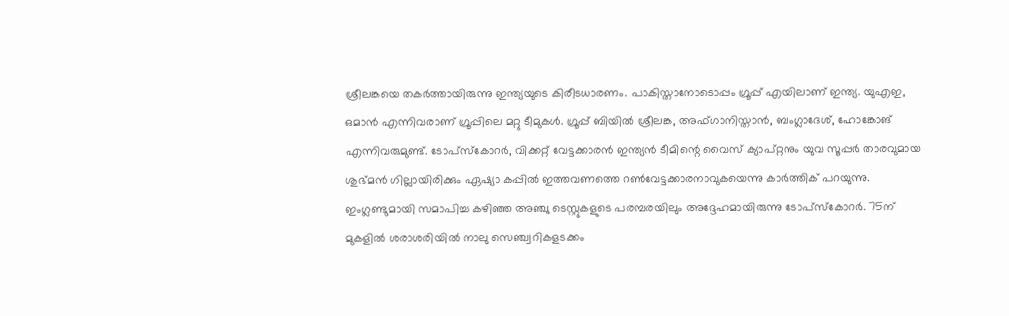ശ്രീലങ്കയെ തകര്‍ത്തായിരുന്നു ഇന്ത്യയുടെ കിരീടധാരണം. പാകിസ്താനോടൊപ്പം ഗ്രൂപ്പ് എയിലാണ് ഇന്ത്യ. യുഎഇ, ഒമാന്‍ എന്നിവരാണ് ഗ്രൂപ്പിലെ മറ്റു ടീമുകള്‍. ഗ്രൂപ്പ് ബിയില്‍ ശ്രീലങ്ക, അഫ്ഗാനിസ്താന്‍, ബംഗ്ലാദേശ്, ഹോങ്കോങ് എന്നിവരുമുണ്ട്. ടോപ്സ്‌കോറര്‍, വിക്കറ്റ് വേട്ടക്കാരന്‍ ഇന്ത്യന്‍ ടീമിന്റെ വൈസ് ക്യാപ്റ്റനും യുവ സൂപ്പര്‍ താരവുമായ ശുഭ്മന്‍ ഗില്ലായിരിക്കും ഏഷ്യാ കപ്പില്‍ ഇത്തവണത്തെ റണ്‍വേട്ടക്കാരനാവുകയെന്നു കാര്‍ത്തിക് പറയുന്നു. ഇംഗ്ലണ്ടുമായി സമാപിച്ച കഴിഞ്ഞ അഞ്ചു ടെസ്റ്റുകളുടെ പരമ്പരയിലും അദ്ദേഹമായിരുന്നു ടോപ്സ്‌കോറര്‍. 75ന് മുകളില്‍ ശരാശരിയില്‍ നാലു സെഞ്ച്വറികളടക്കം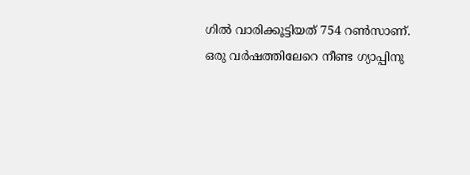ഗില്‍ വാരിക്കൂട്ടിയത് 754 റണ്‍സാണ്. ഒരു വര്‍ഷത്തിലേറെ നീണ്ട ഗ്യാപ്പിനു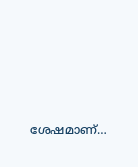ശേഷമാണ്…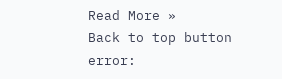Read More »
Back to top button
error: